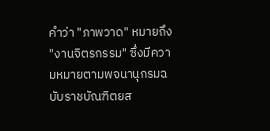คำว่า "ภาพวาด" หมายถึง "งานจิตรกรรม" ซึ่งมีความหมายตามพจนานุกรมฉบับราชบัณฑิตยส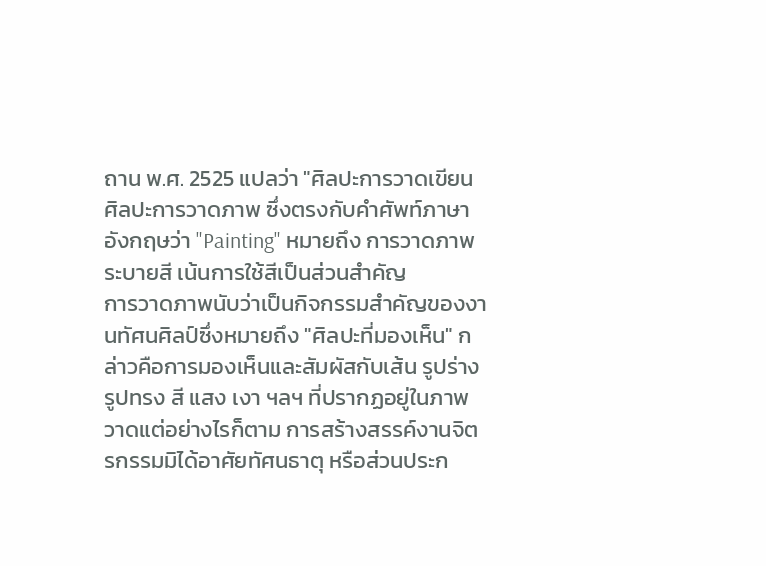ถาน พ.ศ. 2525 แปลว่า "ศิลปะการวาดเขียน ศิลปะการวาดภาพ ซึ่งตรงกับคำศัพท์ภาษาอังกฤษว่า "Painting" หมายถึง การวาดภาพระบายสี เน้นการใช้สีเป็นส่วนสำคัญ
การวาดภาพนับว่าเป็นกิจกรรมสำคัญของงานทัศนศิลป์ซึ่งหมายถึง "ศิลปะที่มองเห็น" กล่าวคือการมองเห็นและสัมผัสกับเส้น รูปร่าง รูปทรง สี แสง เงา ฯลฯ ที่ปรากฏอยู่ในภาพวาดแต่อย่างไรก็ตาม การสร้างสรรค์งานจิตรกรรมมิได้อาศัยทัศนธาตุ หรือส่วนประก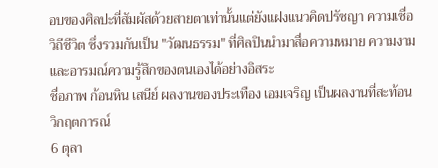อบของศิลปะที่สัมผัสด้วยสายตาเท่านั้นแต่ยังแฝงแนวคิดปรัชญา ความเชื่อ วิถีชีวิต ซึ่งรวมกันเป็น "วัฒนธรรม" ที่ศิลปินนำมาสื่อความหมาย ความงาม และอารมณ์ความรู้สึกของตนเองได้อย่างอิสระ
ชื่อภาพ ก้อนหิน เสนีย์ ผลงานของประเทือง เอมเจริญ เป็นผลงานที่สะท้อนวิกฤตการณ์
6 ตุลา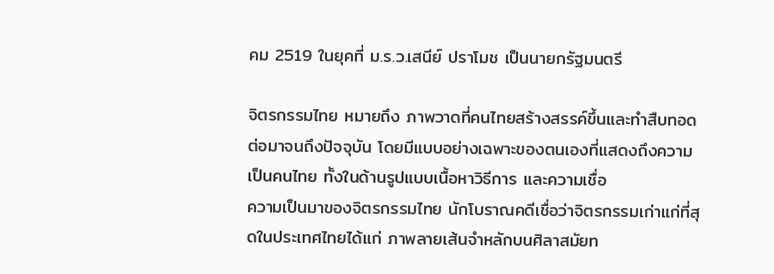คม 2519 ในยุคที่ ม.ร.ว.เสนีย์ ปราโมช เป็นนายกรัฐมนตรี

จิตรกรรมไทย หมายถึง ภาพวาดที่คนไทยสร้างสรรค์ขึ้นและทำสืบทอดต่อมาจนถึงปัจจุบัน โดยมีแบบอย่างเฉพาะของตนเองที่แสดงถึงความเป็นคนไทย ทั้งในด้านรูปแบบเนื้อหาวิธีการ และความเชื่อ
ความเป็นมาของจิตรกรรมไทย นักโบราณคดีเชื่อว่าจิตรกรรมเก่าแก่ที่สุดในประเทศไทยได้แก่ ภาพลายเส้นจำหลักบนศิลาสมัยท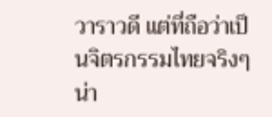วาราวดี แต่ที่ถือว่าเป็นจิตรกรรมไทยจริงๆ น่า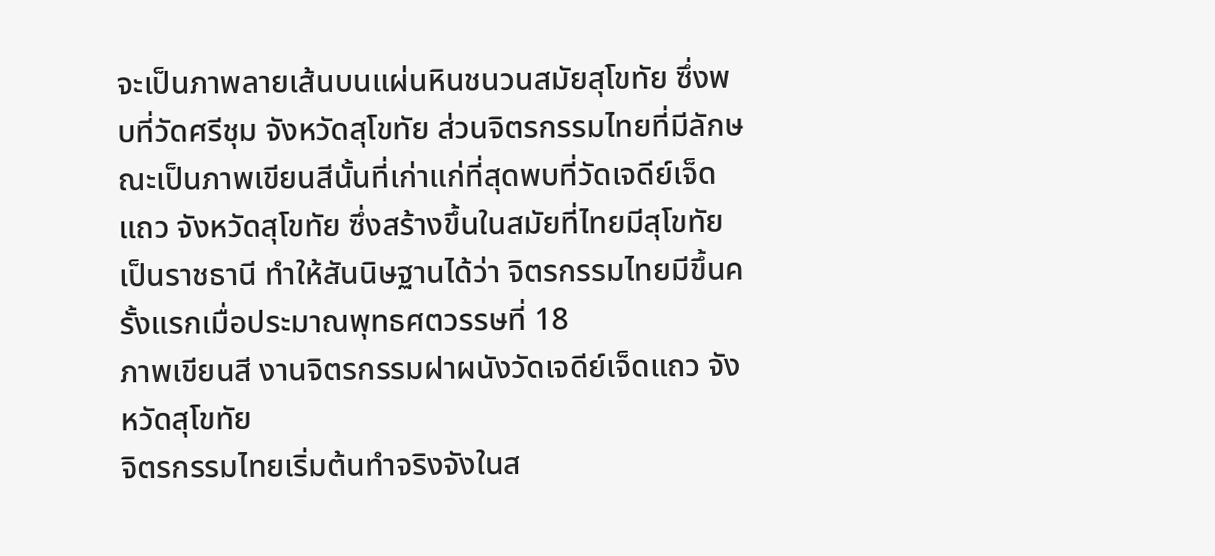จะเป็นภาพลายเส้นบนแผ่นหินชนวนสมัยสุโขทัย ซึ่งพบที่วัดศรีชุม จังหวัดสุโขทัย ส่วนจิตรกรรมไทยที่มีลักษณะเป็นภาพเขียนสีนั้นที่เก่าแก่ที่สุดพบที่วัดเจดีย์เจ็ดแถว จังหวัดสุโขทัย ซึ่งสร้างขึ้นในสมัยที่ไทยมีสุโขทัยเป็นราชธานี ทำให้สันนิษฐานได้ว่า จิตรกรรมไทยมีขึ้นครั้งแรกเมื่อประมาณพุทธศตวรรษที่ 18
ภาพเขียนสี งานจิตรกรรมฝาผนังวัดเจดีย์เจ็ดแถว จังหวัดสุโขทัย
จิตรกรรมไทยเริ่มต้นทำจริงจังในส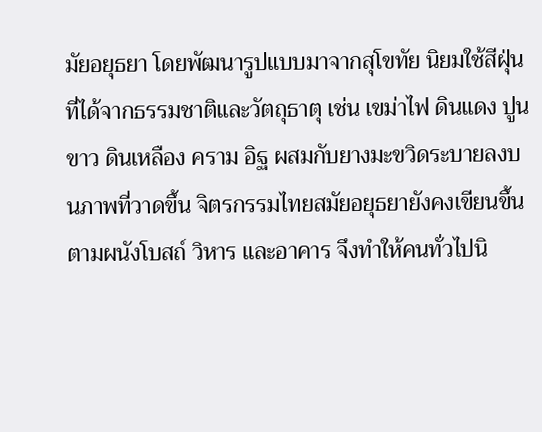มัยอยุธยา โดยพัฒนารูปแบบมาจากสุโขทัย นิยมใช้สีฝุ่นที่ได้จากธรรมชาติและวัตถุธาตุ เช่น เขม่าไฟ ดินแดง ปูนขาว ดินเหลือง คราม อิฐ ผสมกับยางมะขวิดระบายลงบนภาพที่วาดขึ้น จิตรกรรมไทยสมัยอยุธยายังคงเขียนขึ้นตามผนังโบสถ์ วิหาร และอาคาร จึงทำให้คนทั่วไปนิ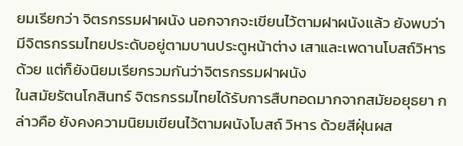ยมเรียกว่า จิตรกรรมฝาผนัง นอกจากจะเขียนไว้ตามฝาผนังแล้ว ยังพบว่ามีจิตรกรรมไทยประดับอยู่ตามบานประตูหน้าต่าง เสาและเพดานโบสถ์วิหารด้วย แต่ก็ยังนิยมเรียกรวมกันว่าจิตรกรรมฝาผนัง
ในสมัยรัตนโกสินทร์ จิตรกรรมไทยได้รับการสืบทอดมากจากสมัยอยุธยา กล่าวคือ ยังคงความนิยมเขียนไว้ตามผนังโบสถ์ วิหาร ด้วยสีฝุ่นผส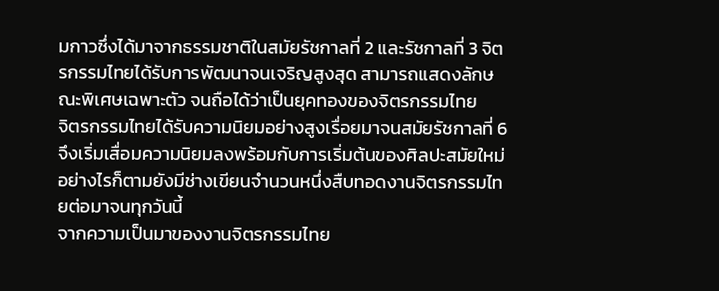มกาวซึ่งได้มาจากธรรมชาติในสมัยรัชกาลที่ 2 และรัชกาลที่ 3 จิตรกรรมไทยได้รับการพัฒนาจนเจริญสูงสุด สามารถแสดงลักษณะพิเศษเฉพาะตัว จนถือได้ว่าเป็นยุคทองของจิตรกรรมไทย
จิตรกรรมไทยได้รับความนิยมอย่างสูงเรื่อยมาจนสมัยรัชกาลที่ 6 จึงเริ่มเสื่อมความนิยมลงพร้อมกับการเริ่มต้นของศิลปะสมัยใหม่ อย่างไรก็ตามยังมีช่างเขียนจำนวนหนึ่งสืบทอดงานจิตรกรรมไทยต่อมาจนทุกวันนี้
จากความเป็นมาของงานจิตรกรรมไทย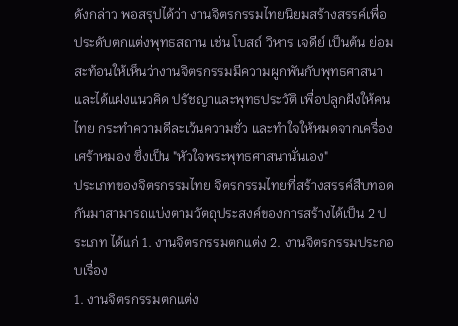ดังกล่าว พอสรุปได้ว่า งานจิตรกรรมไทยนิยมสร้างสรรค์เพื่อประดับตกแต่งพุทธสถาน เช่น โบสถ์ วิหาร เจดีย์ เป็นต้น ย่อมสะท้อนให้เห็นว่างานจิตรกรรมมีความผูกพันกับพุทธศาสนา และได้แฝงแนวคิด ปรัชญาและพุทธประวัติ เพื่อปลูกฝังให้คนไทย กระทำความดีละเว้นความชั่ว และทำใจให้หมดจากเครื่องเศร้าหมอง ซึ่งเป็น "หัวใจพระพุทธศาสนานั่นเอง"
ประเภทของจิตรกรรมไทย จิตรกรรมไทยที่สร้างสรรค์สืบทอดกันมาสามารถแบ่งตามวัตถุประสงค์ของการสร้างได้เป็น 2 ประเภท ได้แก่ 1. งานจิตรกรรมตกแต่ง 2. งานจิตรกรรมประกอบเรื่อง
1. งานจิตรกรรมตกแต่ง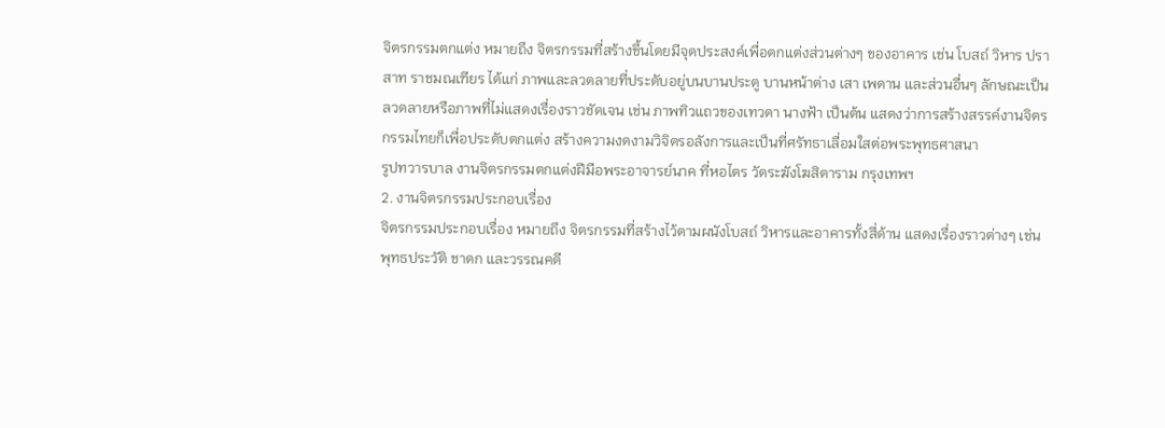จิตรกรรมตกแต่ง หมายถึง จิตรกรรมที่สร้างขึ้นโดยมีจุดประสงค์เพื่อตกแต่งส่วนต่างๆ ของอาคาร เช่น โบสถ์ วิหาร ปราสาท ราชมณเฑียร ได้แก่ ภาพและลวดลายที่ประดับอยู่บนบานประตู บานหน้าต่าง เสา เพดาน และส่วนอื่นๆ ลักษณะเป็นลวดลายหรือภาพที่ไม่แสดงเรื่องราวชัดเจน เช่น ภาพทิวแถวของเทวดา นางฟ้า เป็นต้น แสดงว่าการสร้างสรรค์งานจิตรกรรมไทยก็เพื่อประดับตกแต่ง สร้างความงดงามวิจิตรอลังการและเป็นที่ศรัทธาเลื่อมใสต่อพระพุทธศาสนา
รูปทวารบาล งานจิตรกรรมตกแต่งฝีมือพระอาจารย์นาค ที่หอไตร วัดระฆังโฆสิตาราม กรุงเทพฯ
2. งานจิตรกรรมประกอบเรื่อง
จิตรกรรมประกอบเรื่อง หมายถึง จิตรกรรมที่สร้างไว้ตามผนังโบสถ์ วิหารและอาคารทั้งสี่ด้าน แสดงเรื่องราวต่างๆ เช่น พุทธประวัติ ชาดก และวรรณคดี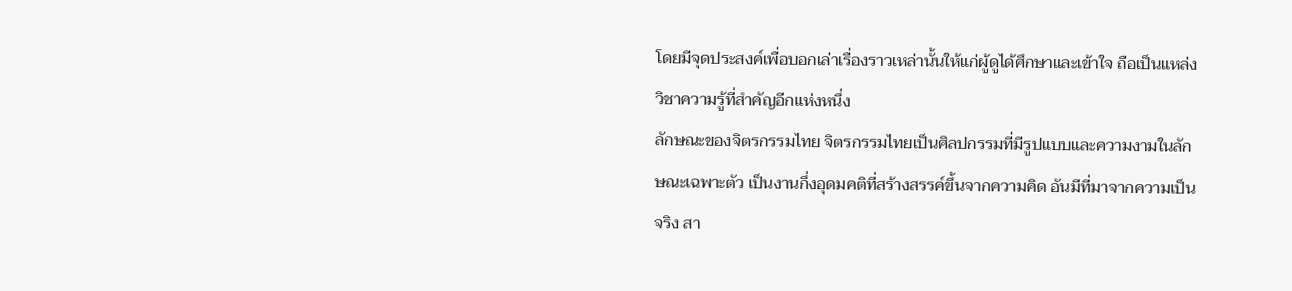โดยมีจุดประสงค์เพื่อบอกเล่าเรื่องราวเหล่านั้นให้แก่ผู้ดูได้ศึกษาและเข้าใจ ถือเป็นแหล่งวิชาความรู้ที่สำคัญอีกแห่งหนึ่ง
ลักษณะของจิตรกรรมไทย จิตรกรรมไทยเป็นศิลปกรรมที่มีรูปแบบและความงามในลักษณะเฉพาะตัว เป็นงานกึ่งอุดมคติที่สร้างสรรค์ขึ้นจากความคิด อันมีที่มาจากความเป็นจริง สา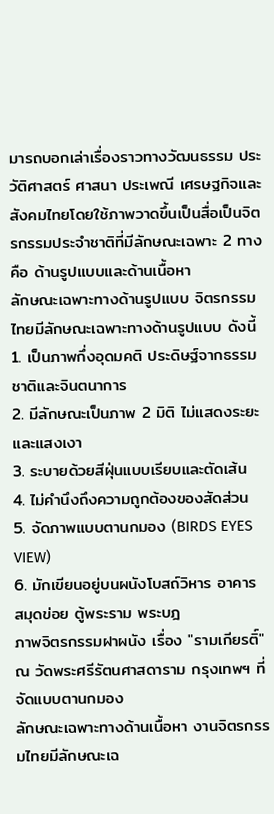มารถบอกเล่าเรื่องราวทางวัฒนธรรม ประวัติศาสตร์ ศาสนา ประเพณี เศรษฐกิจและสังคมไทยโดยใช้ภาพวาดขึ้นเป็นสื่อเป็นจิตรกรรมประจำชาติที่มีลักษณะเฉพาะ 2 ทาง คือ ด้านรูปแบบและด้านเนื้อหา
ลักษณะเฉพาะทางด้านรูปแบบ จิตรกรรมไทยมีลักษณะเฉพาะทางด้านรูปแบบ ดังนี้
1. เป็นภาพกึ่งอุดมคติ ประดิษฐ์จากธรรมชาติและจินตนาการ
2. มีลักษณะเป็นภาพ 2 มิติ ไม่แสดงระยะและแสงเงา
3. ระบายด้วยสีฝุ่นแบบเรียบและตัดเส้น
4. ไม่คำนึงถึงความถูกต้องของสัดส่วน
5. จัดภาพแบบตานกมอง (BIRDS EYES VIEW)
6. มักเขียนอยู่บนผนังโบสถ์วิหาร อาคาร สมุดข่อย ตู้พระราม พระบฎ
ภาพจิตรกรรมฝาผนัง เรื่อง "รามเกียรติ์" ณ วัดพระศรีรัตนศาสดาราม กรุงเทพฯ ที่จัดแบบตานกมอง
ลักษณะเฉพาะทางด้านเนื้อหา งานจิตรกรรมไทยมีลักษณะเฉ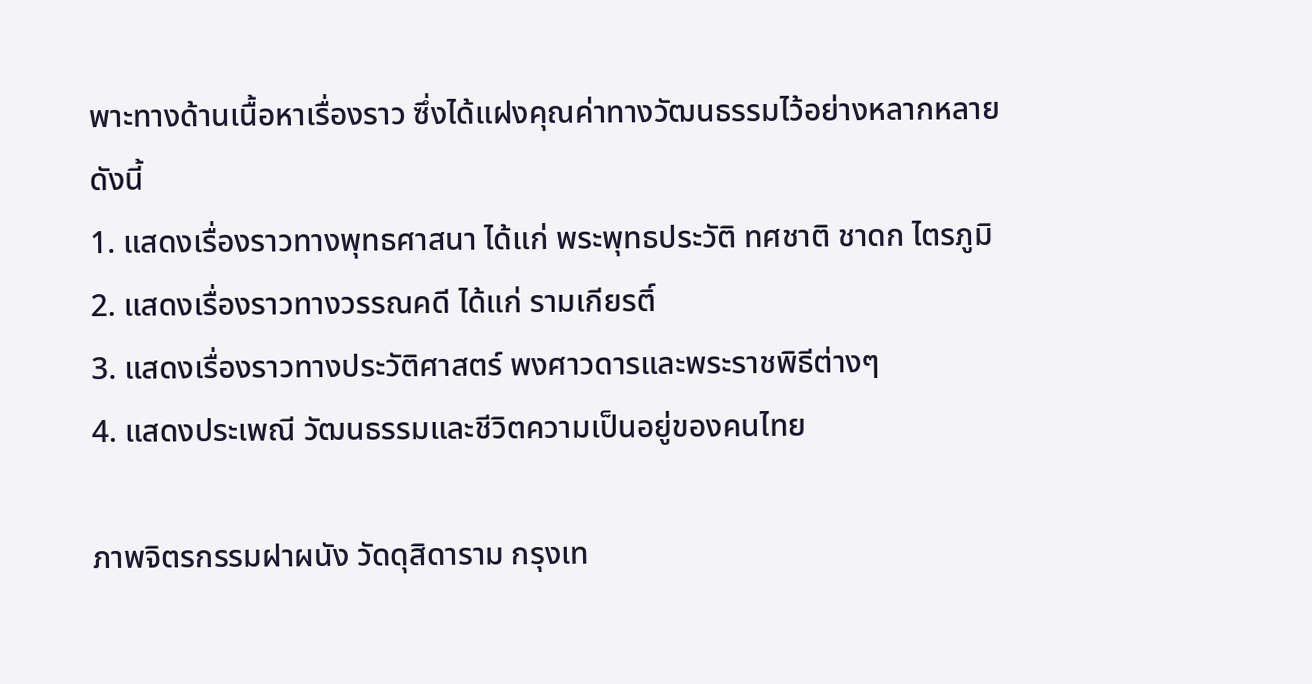พาะทางด้านเนื้อหาเรื่องราว ซึ่งได้แฝงคุณค่าทางวัฒนธรรมไว้อย่างหลากหลาย ดังนี้
1. แสดงเรื่องราวทางพุทธศาสนา ได้แก่ พระพุทธประวัติ ทศชาติ ชาดก ไตรภูมิ
2. แสดงเรื่องราวทางวรรณคดี ได้แก่ รามเกียรติ์
3. แสดงเรื่องราวทางประวัติศาสตร์ พงศาวดารและพระราชพิธีต่างๆ
4. แสดงประเพณี วัฒนธรรมและชีวิตความเป็นอยู่ของคนไทย

ภาพจิตรกรรมฝาผนัง วัดดุสิดาราม กรุงเท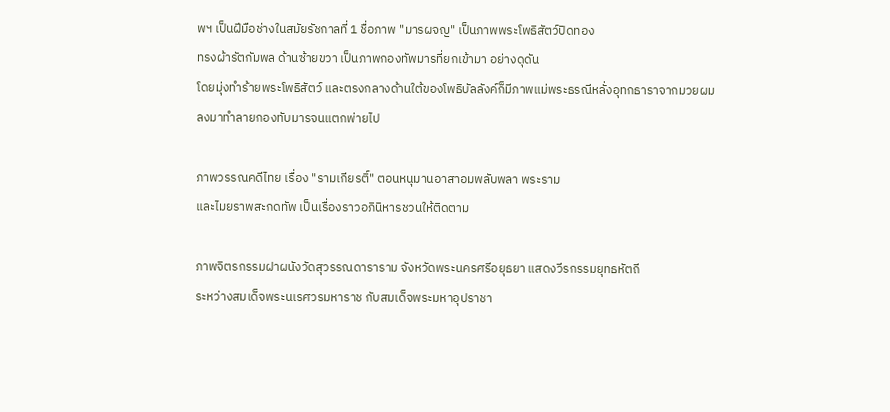พฯ เป็นฝีมือช่างในสมัยรัชกาลที่ 1 ชื่อภาพ "มารผจญ" เป็นภาพพระโพธิสัตว์ปิดทอง
ทรงผ้ารัตกัมพล ด้านซ้ายขวา เป็นภาพกองทัพมารที่ยกเข้ามา อย่างดุดัน
โดยมุ่งทำร้ายพระโพธิสัตว์ และตรงกลางด้านใต้ของโพธิบัลลังค์ก็มีภาพแม่พระธรณีหลั่งอุทกธาราจากมวยผม
ลงมาทำลายกองทับมารจนแตกพ่ายไป

ภาพวรรณคดีไทย เรื่อง "รามเกียรติ์" ตอนหนุมานอาสาอมพลับพลา พระราม
และไมยราพสะกดทัพ เป็นเรื่องราวอภินิหารชวนให้ติดตาม

ภาพจิตรกรรมฝาผนังวัดสุวรรณดาราราม จังหวัดพระนครศรีอยุธยา แสดงวีรกรรมยุทธหัตถี
ระหว่างสมเด็จพระนเรศวรมหาราช กับสมเด็จพระมหาอุปราชา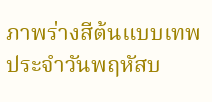ภาพร่างสีต้นแบบเทพประจำวันพฤหัสบ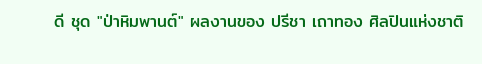ดี ชุด "ป่าหิมพานต์" ผลงานของ ปรีชา เถาทอง ศิลปินแห่งชาติ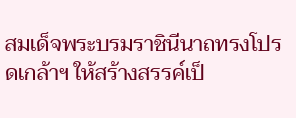สมเด็จพระบรมราชินีนาถทรงโปรดเกล้าฯ ให้สร้างสรรค์เป็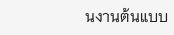นงานต้นแบบ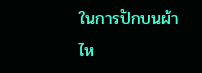ในการปักบนผ้าไห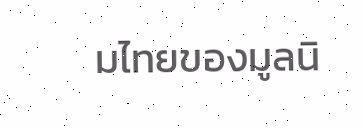มไทยของมูลนิ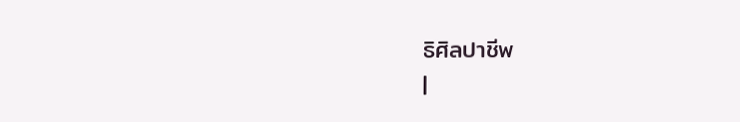ธิศิลปาชีพ
|